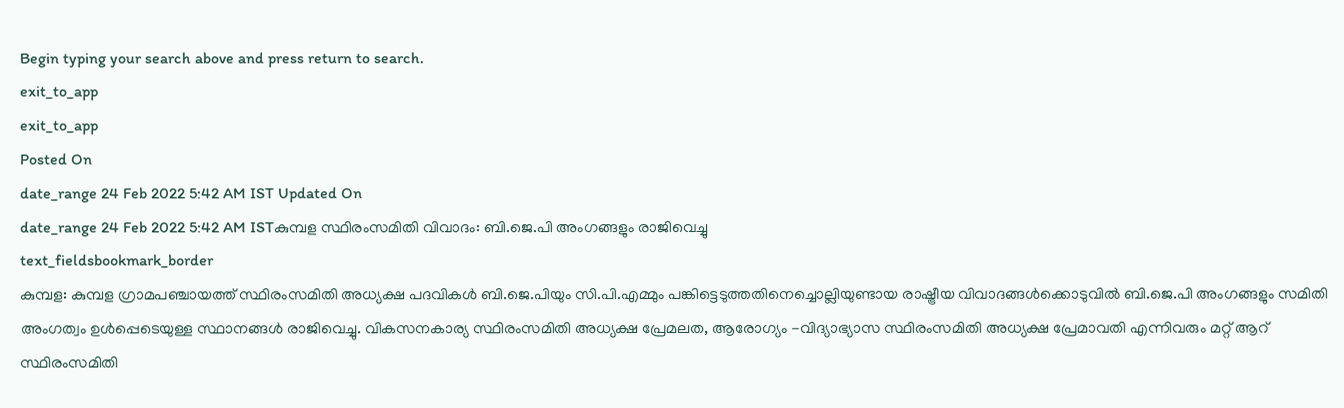Begin typing your search above and press return to search.
exit_to_app
exit_to_app
Posted On
date_range 24 Feb 2022 5:42 AM IST Updated On
date_range 24 Feb 2022 5:42 AM ISTകുമ്പള സ്ഥിരംസമിതി വിവാദം: ബി.ജെ.പി അംഗങ്ങളും രാജിവെച്ചു
text_fieldsbookmark_border
കുമ്പള: കുമ്പള ഗ്രാമപഞ്ചായത്ത് സ്ഥിരംസമിതി അധ്യക്ഷ പദവികൾ ബി.ജെ.പിയും സി.പി.എമ്മും പങ്കിട്ടെടുത്തതിനെച്ചൊല്ലിയുണ്ടായ രാഷ്ട്രീയ വിവാദങ്ങൾക്കൊടുവിൽ ബി.ജെ.പി അംഗങ്ങളും സമിതി അംഗത്വം ഉൾപ്പെടെയുള്ള സ്ഥാനങ്ങൾ രാജിവെച്ചു. വികസനകാര്യ സ്ഥിരംസമിതി അധ്യക്ഷ പ്രേമലത, ആരോഗ്യം -വിദ്യാഭ്യാസ സ്ഥിരംസമിതി അധ്യക്ഷ പ്രേമാവതി എന്നിവരും മറ്റ് ആറ് സ്ഥിരംസമിതി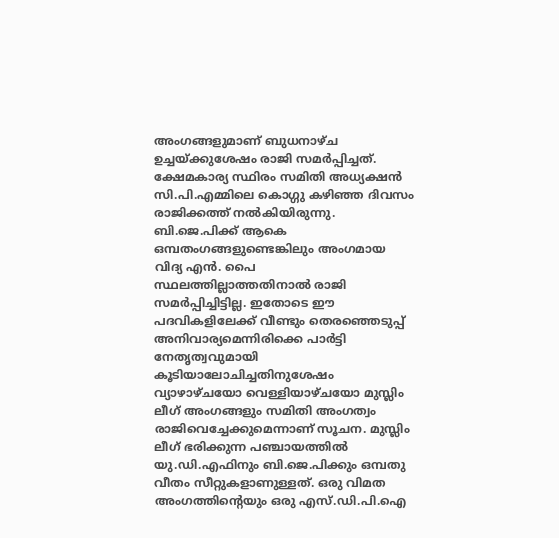അംഗങ്ങളുമാണ് ബുധനാഴ്ച ഉച്ചയ്ക്കുശേഷം രാജി സമർപ്പിച്ചത്. ക്ഷേമകാര്യ സ്ഥിരം സമിതി അധ്യക്ഷൻ സി.പി.എമ്മിലെ കൊഗ്ഗു കഴിഞ്ഞ ദിവസം രാജിക്കത്ത് നൽകിയിരുന്നു. ബി.ജെ.പിക്ക് ആകെ ഒമ്പതംഗങ്ങളുണ്ടെങ്കിലും അംഗമായ വിദ്യ എൻ. പൈ സ്ഥലത്തില്ലാത്തതിനാൽ രാജി സമർപ്പിച്ചിട്ടില്ല. ഇതോടെ ഈ പദവികളിലേക്ക് വീണ്ടും തെരഞ്ഞെടുപ്പ് അനിവാര്യമെന്നിരിക്കെ പാർട്ടി നേതൃത്വവുമായി കൂടിയാലോചിച്ചതിനുശേഷം വ്യാഴാഴ്ചയോ വെള്ളിയാഴ്ചയോ മുസ്ലിം ലീഗ് അംഗങ്ങളും സമിതി അംഗത്വം രാജിവെച്ചേക്കുമെന്നാണ് സൂചന. മുസ്ലിം ലീഗ് ഭരിക്കുന്ന പഞ്ചായത്തിൽ യു.ഡി.എഫിനും ബി.ജെ.പിക്കും ഒമ്പതു വീതം സീറ്റുകളാണുള്ളത്. ഒരു വിമത അംഗത്തിന്റെയും ഒരു എസ്.ഡി.പി.ഐ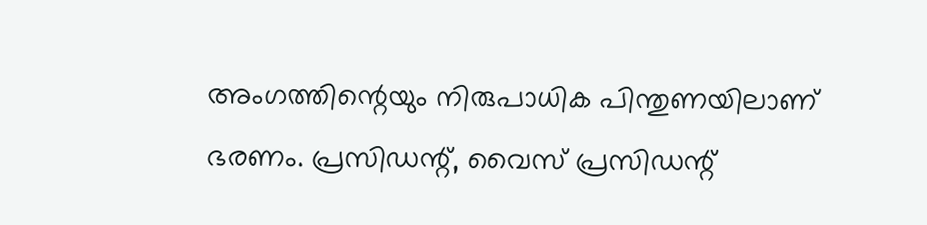അംഗത്തിന്റെയും നിരുപാധിക പിന്തുണയിലാണ് ഭരണം. പ്രസിഡന്റ്, വൈസ് പ്രസിഡന്റ്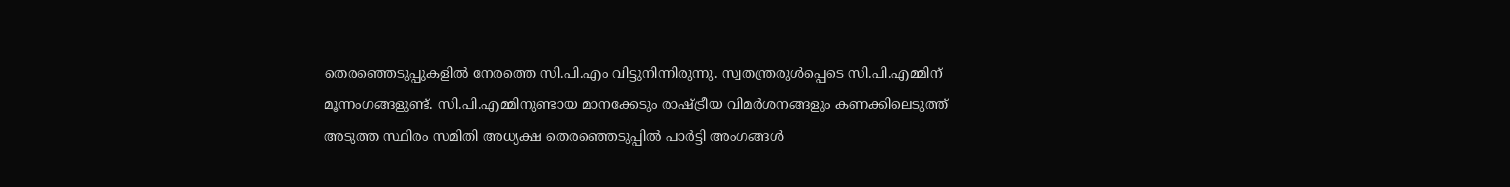തെരഞ്ഞെടുപ്പുകളിൽ നേരത്തെ സി.പി.എം വിട്ടുനിന്നിരുന്നു. സ്വതന്ത്രരുൾപ്പെടെ സി.പി.എമ്മിന് മൂന്നംഗങ്ങളുണ്ട്. സി.പി.എമ്മിനുണ്ടായ മാനക്കേടും രാഷ്ട്രീയ വിമർശനങ്ങളും കണക്കിലെടുത്ത് അടുത്ത സ്ഥിരം സമിതി അധ്യക്ഷ തെരഞ്ഞെടുപ്പിൽ പാർട്ടി അംഗങ്ങൾ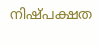നിഷ്പക്ഷത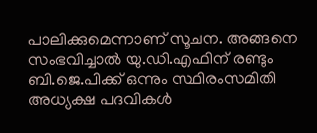പാലിക്കുമെന്നാണ് സൂചന. അങ്ങനെ സംഭവിച്ചാൽ യു.ഡി.എഫിന് രണ്ടും ബി.ജെ.പിക്ക് ഒന്നും സ്ഥിരംസമിതി അധ്യക്ഷ പദവികൾ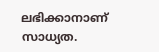ലഭിക്കാനാണ് സാധ്യത.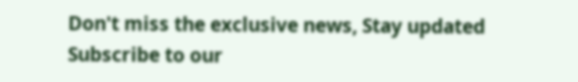Don't miss the exclusive news, Stay updated
Subscribe to our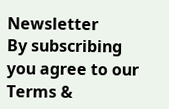Newsletter
By subscribing you agree to our Terms &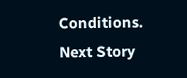Conditions.
Next Story